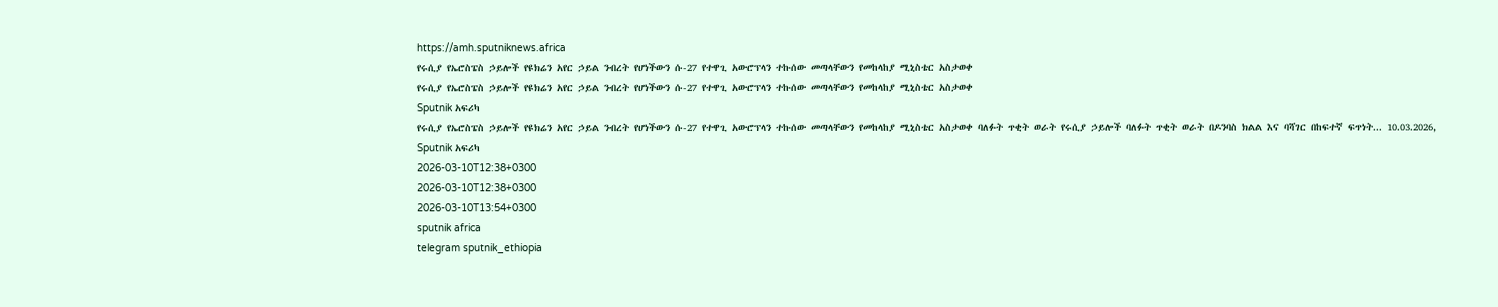https://amh.sputniknews.africa
የሩሲያ የኤሮስፔስ ኃይሎች የዩክሬን አየር ኃይል ንብረት የሆነችውን ሱ-27 የተዋጊ አውሮፕላን ተኩሰው መጣላቸውን የመከላከያ ሚኒስቴር አስታወቀ
የሩሲያ የኤሮስፔስ ኃይሎች የዩክሬን አየር ኃይል ንብረት የሆነችውን ሱ-27 የተዋጊ አውሮፕላን ተኩሰው መጣላቸውን የመከላከያ ሚኒስቴር አስታወቀ
Sputnik አፍሪካ
የሩሲያ የኤሮስፔስ ኃይሎች የዩክሬን አየር ኃይል ንብረት የሆነችውን ሱ-27 የተዋጊ አውሮፕላን ተኩሰው መጣላቸውን የመከላከያ ሚኒስቴር አስታወቀ ባለፉት ጥቂት ወራት የሩሲያ ኃይሎች ባለፉት ጥቂት ወራት በዶንባስ ክልል እና ባሻገር በከፍተኛ ፍጥነት... 10.03.2026, Sputnik አፍሪካ
2026-03-10T12:38+0300
2026-03-10T12:38+0300
2026-03-10T13:54+0300
sputnik africa
telegram sputnik_ethiopia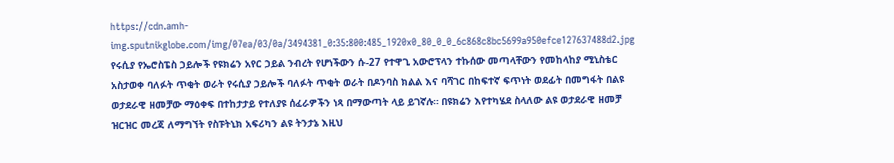https://cdn.amh-img.sputnikglobe.com/img/07ea/03/0a/3494381_0:35:800:485_1920x0_80_0_0_6c868c8bc5699a950efce127637488d2.jpg
የሩሲያ የኤሮስፔስ ኃይሎች የዩክሬን አየር ኃይል ንብረት የሆነችውን ሱ-27 የተዋጊ አውሮፕላን ተኩሰው መጣላቸውን የመከላከያ ሚኒስቴር አስታወቀ ባለፉት ጥቂት ወራት የሩሲያ ኃይሎች ባለፉት ጥቂት ወራት በዶንባስ ክልል እና ባሻገር በከፍተኛ ፍጥነት ወደፊት በመግፋት በልዩ ወታደራዊ ዘመቻው ማዕቀፍ በተከታታይ የተለያዩ ሰፈራዎችን ነጻ በማውጣት ላይ ይገኛሉ። በዩክሬን እየተካሄደ ስላለው ልዩ ወታደራዊ ዘመቻ ዝርዝር መረጃ ለማግኘት የስፑትኒክ አፍሪካን ልዩ ትንታኔ እዚህ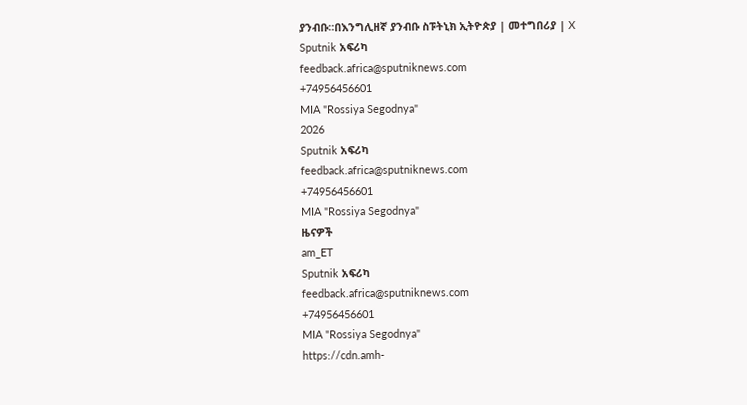ያንብቡ።በእንግሊዘኛ ያንብቡ ስፑትኒክ ኢትዮጵያ | መተግበሪያ | X
Sputnik አፍሪካ
feedback.africa@sputniknews.com
+74956456601
MIA "Rossiya Segodnya"
2026
Sputnik አፍሪካ
feedback.africa@sputniknews.com
+74956456601
MIA "Rossiya Segodnya"
ዜናዎች
am_ET
Sputnik አፍሪካ
feedback.africa@sputniknews.com
+74956456601
MIA "Rossiya Segodnya"
https://cdn.amh-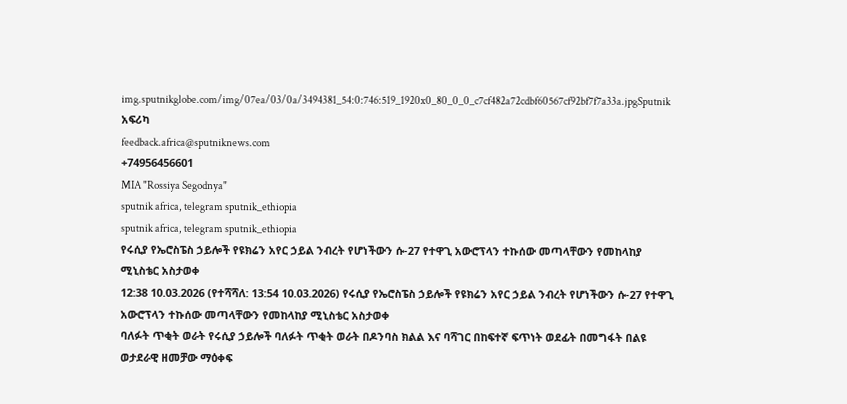img.sputnikglobe.com/img/07ea/03/0a/3494381_54:0:746:519_1920x0_80_0_0_c7cf482a72cdbf60567cf92bf7f7a33a.jpgSputnik አፍሪካ
feedback.africa@sputniknews.com
+74956456601
MIA "Rossiya Segodnya"
sputnik africa, telegram sputnik_ethiopia
sputnik africa, telegram sputnik_ethiopia
የሩሲያ የኤሮስፔስ ኃይሎች የዩክሬን አየር ኃይል ንብረት የሆነችውን ሱ-27 የተዋጊ አውሮፕላን ተኩሰው መጣላቸውን የመከላከያ ሚኒስቴር አስታወቀ
12:38 10.03.2026 (የተሻሻለ: 13:54 10.03.2026) የሩሲያ የኤሮስፔስ ኃይሎች የዩክሬን አየር ኃይል ንብረት የሆነችውን ሱ-27 የተዋጊ አውሮፕላን ተኩሰው መጣላቸውን የመከላከያ ሚኒስቴር አስታወቀ
ባለፉት ጥቂት ወራት የሩሲያ ኃይሎች ባለፉት ጥቂት ወራት በዶንባስ ክልል እና ባሻገር በከፍተኛ ፍጥነት ወደፊት በመግፋት በልዩ ወታደራዊ ዘመቻው ማዕቀፍ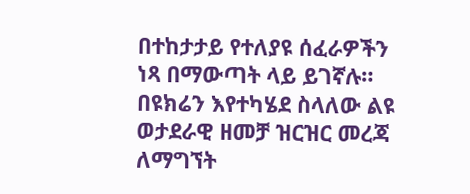በተከታታይ የተለያዩ ሰፈራዎችን ነጻ በማውጣት ላይ ይገኛሉ።
በዩክሬን እየተካሄደ ስላለው ልዩ ወታደራዊ ዘመቻ ዝርዝር መረጃ ለማግኘት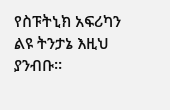የስፑትኒክ አፍሪካን ልዩ ትንታኔ እዚህ ያንብቡ።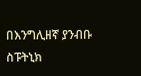በእንግሊዘኛ ያንብቡ
ስፑትኒክ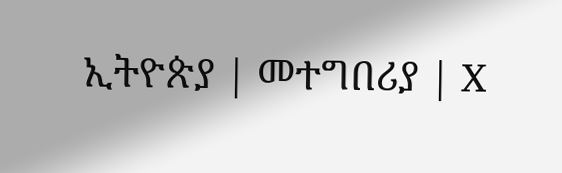ኢትዮጵያ | መተግበሪያ | X